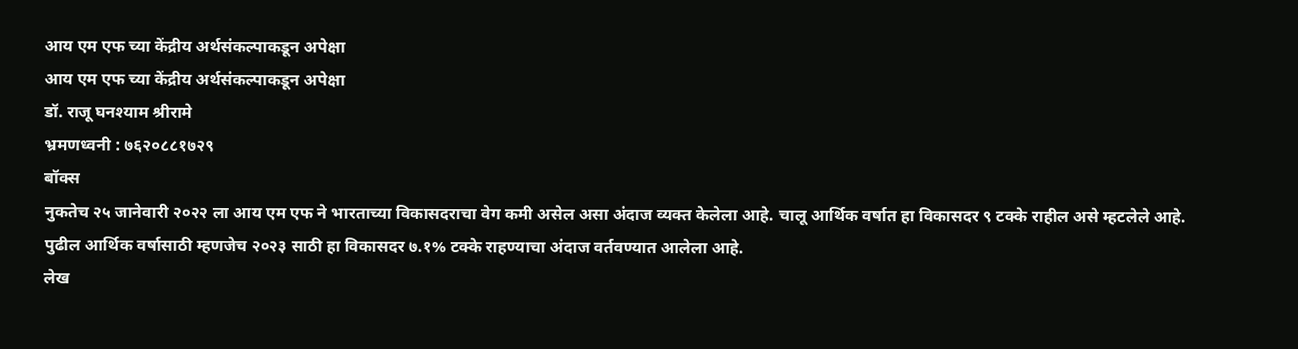आय एम एफ च्या केंद्रीय अर्थसंकल्पाकडून अपेक्षा
आय एम एफ च्या केंद्रीय अर्थसंकल्पाकडून अपेक्षा
डॉ. राजू घनश्याम श्रीरामे
भ्रमणध्वनी : ७६२०८८१७२९
बॉक्स
नुकतेच २५ जानेवारी २०२२ ला आय एम एफ ने भारताच्या विकासदराचा वेग कमी असेल असा अंदाज व्यक्त केलेला आहे. चालू आर्थिक वर्षात हा विकासदर ९ टक्के राहील असे म्हटलेले आहे. पुढील आर्थिक वर्षासाठी म्हणजेच २०२३ साठी हा विकासदर ७.१% टक्के राहण्याचा अंदाज वर्तवण्यात आलेला आहे.
लेख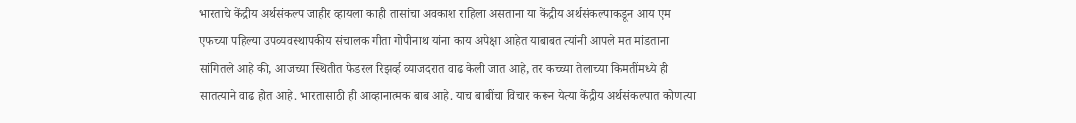भारताचे केंद्रीय अर्थसंकल्प जाहीर व्हायला काही तासांचा अवकाश राहिला असताना या केंद्रीय अर्थसंकल्पाकडून आय एम एफच्या पहिल्या उपव्यवस्थापकीय संचालक गीता गोपीनाथ यांना काय अपेक्षा आहेत याबाबत त्यांनी आपले मत मांडताना सांगितले आहे की, आजच्या स्थितीत फेडरल रिझर्व्ह व्याजदरात वाढ केली जात आहे, तर कच्च्या तेलाच्या किमतींमध्ये ही सातत्याने वाढ होत आहे. भारतासाठी ही आव्हानात्मक बाब आहे. याच बाबींचा विचार करून येत्या केंद्रीय अर्थसंकल्पात कोणत्या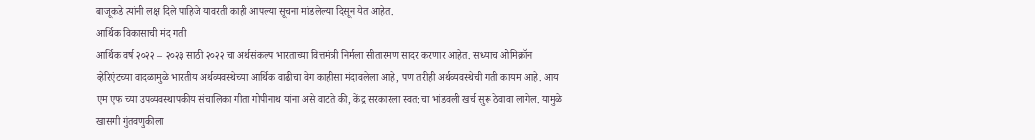बाजूकडे त्यांनी लक्ष दिले पाहिजे यावरती काही आपल्या सूचना मांडलेल्या दिसून येत आहेत.
आर्थिक विकासाची मंद गती
आर्थिक वर्ष २०२२ – २०२३ साठी २०२२ चा अर्थसंकल्प भारताच्या वित्तमंत्री निर्मला सीतारमण सादर करणार आहेत. सध्याच ओमिक्रॉन व्हेरिएंटच्या वादळामुळे भारतीय अर्थव्यवस्थेच्या आर्थिक वाढीचा वेग काहीसा मंदावलेला आहे, पण तरीही अर्थव्यवस्थेची गती कायम आहे. आय एम एफ च्या उपव्यवस्थापकीय संचालिका गीता गोपीनाथ यांना असे वाटते की, केंद्र सरकारला स्वत:चा भांडवली खर्च सुरू ठेवावा लागेल. यामुळे खासगी गुंतवणुकीला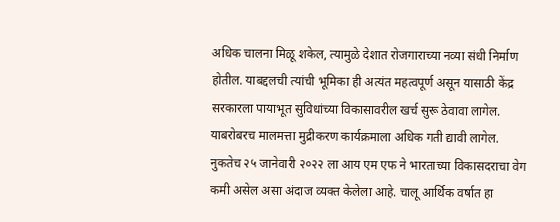अधिक चालना मिळू शकेल, त्यामुळे देशात रोजगाराच्या नव्या संधी निर्माण होतील. याबद्दलची त्यांची भूमिका ही अत्यंत महत्वपूर्ण असून यासाठी केंद्र सरकारला पायाभूत सुविधांच्या विकासावरील खर्च सुरू ठेवावा लागेल. याबरोबरच मालमत्ता मुद्रीकरण कार्यक्रमाला अधिक गती द्यावी लागेल. नुकतेच २५ जानेवारी २०२२ ला आय एम एफ ने भारताच्या विकासदराचा वेग कमी असेल असा अंदाज व्यक्त केलेला आहे. चालू आर्थिक वर्षात हा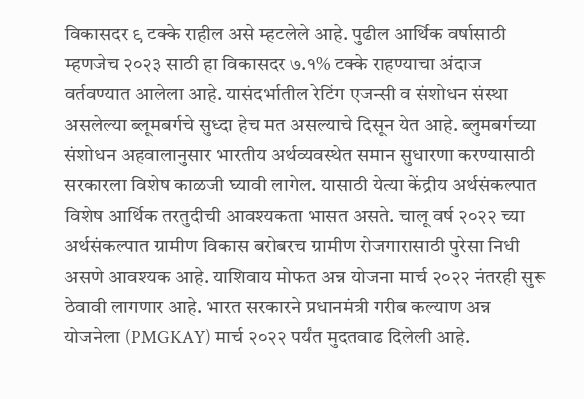विकासदर ९ टक्के राहील असे म्हटलेले आहे. पुढील आर्थिक वर्षासाठी म्हणजेच २०२३ साठी हा विकासदर ७.१% टक्के राहण्याचा अंदाज वर्तवण्यात आलेला आहे. यासंदर्भातील रेटिंग एजन्सी व संशोधन संस्था असलेल्या ब्लूमबर्गचे सुध्दा हेच मत असल्याचे दिसून येत आहे. ब्लुमबर्गच्या संशोधन अहवालानुसार भारतीय अर्थव्यवस्थेत समान सुधारणा करण्यासाठी सरकारला विशेष काळजी घ्यावी लागेल. यासाठी येत्या केंद्रीय अर्थसंकल्पात विशेष आर्थिक तरतुदीची आवश्यकता भासत असते. चालू वर्ष २०२२ च्या अर्थसंकल्पात ग्रामीण विकास बरोबरच ग्रामीण रोजगारासाठी पुरेसा निधी असणे आवश्यक आहे. याशिवाय मोफत अन्न योजना मार्च २०२२ नंतरही सुरू ठेवावी लागणार आहे. भारत सरकारने प्रधानमंत्री गरीब कल्याण अन्न योजनेला (PMGKAY) मार्च २०२२ पर्यंत मुदतवाढ दिलेली आहे.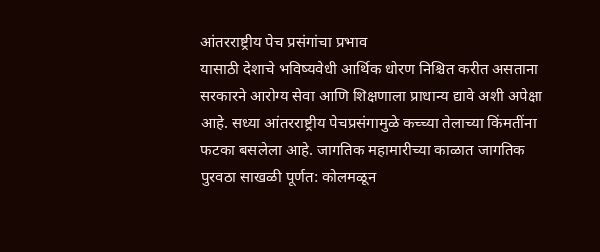आंतरराष्ट्रीय पेच प्रसंगांचा प्रभाव
यासाठी देशाचे भविष्यवेधी आर्थिक धोरण निश्चित करीत असताना सरकारने आरोग्य सेवा आणि शिक्षणाला प्राधान्य द्यावे अशी अपेक्षा आहे. सध्या आंतरराष्ट्रीय पेचप्रसंगामुळे कच्च्या तेलाच्या किंमतींना फटका बसलेला आहे. जागतिक महामारीच्या काळात जागतिक पुरवठा साखळी पूर्णत: कोलमळून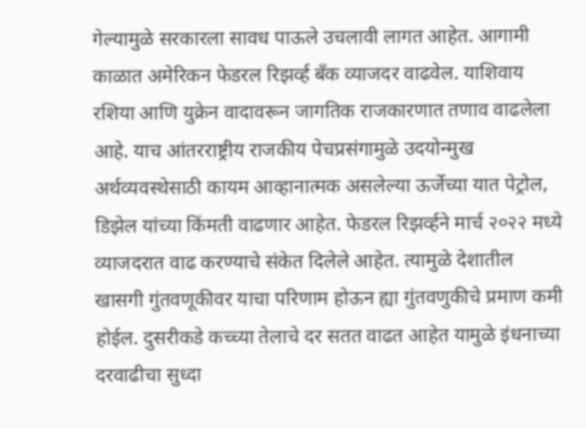गेल्यामुळे सरकारला सावध पाऊले उचलावी लागत आहेत. आगामी काळात अमेरिकन फेडरल रिझर्व्ह बँक व्याजदर वाढवेल. याशिवाय रशिया आणि युक्रेन वादावरून जागतिक राजकारणात तणाव वाढलेला आहे. याच आंतरराष्ट्रीय राजकीय पेचप्रसंगामुळे उदयोन्मुख अर्थव्यवस्थेसाठी कायम आव्हानात्मक असलेल्या ऊर्जेच्या यात पेट्रोल, डिझेल यांच्या किंमती वाढणार आहेत. फेडरल रिझर्व्हने मार्च २०२२ मध्ये व्याजदरात वाढ करण्याचे संकेत दिलेले आहेत. त्यामुळे देशातील खासगी गुंतवणूकीवर याचा परिणाम होऊन ह्या गुंतवणुकीचे प्रमाण कमी होईल. दुसरीकडे कच्च्या तेलाचे दर सतत वाढत आहेत यामुळे इंधनाच्या दरवाढीचा सुध्दा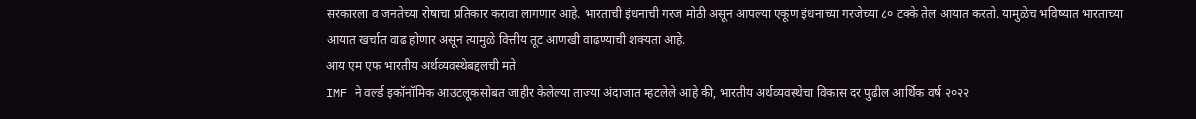सरकारला व जनतेच्या रोषाचा प्रतिकार करावा लागणार आहे. भारताची इंधनाची गरज मोठी असून आपल्या एकूण इंधनाच्या गरजेच्या ८० टक्के तेल आयात करतो. यामुळेच भविष्यात भारताच्या आयात खर्चात वाढ होणार असून त्यामुळे वित्तीय तूट आणखी वाढण्याची शक्यता आहे.
आय एम एफ भारतीय अर्थव्यवस्थेबद्दलची मते
IMF ने वर्ल्ड इकॉनॉमिक आउटलूकसोबत जाहीर केलेल्या ताज्या अंदाजात म्हटलेले आहे की, भारतीय अर्थव्यवस्थेचा विकास दर पुढील आर्थिक वर्ष २०२२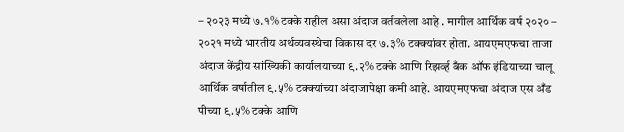– २०२३ मध्ये ७.१% टक्के राहील असा अंदाज वर्तवलेला आहे . मागील आर्थिक वर्ष २०२० – २०२१ मध्ये भारतीय अर्थव्यवस्थेचा विकास दर ७.३% टक्क्यांवर होता. आयएमएफचा ताजा अंदाज केंद्रीय सांख्यिकी कार्यालयाच्या ९.२% टक्के आणि रिझर्व्ह बँक ऑफ इंडियाच्या चालू आर्थिक वर्षातील ९.५% टक्क्यांच्या अंदाजापेक्षा कमी आहे. आयएमएफचा अंदाज एस अँड पीच्या ९.५% टक्के आणि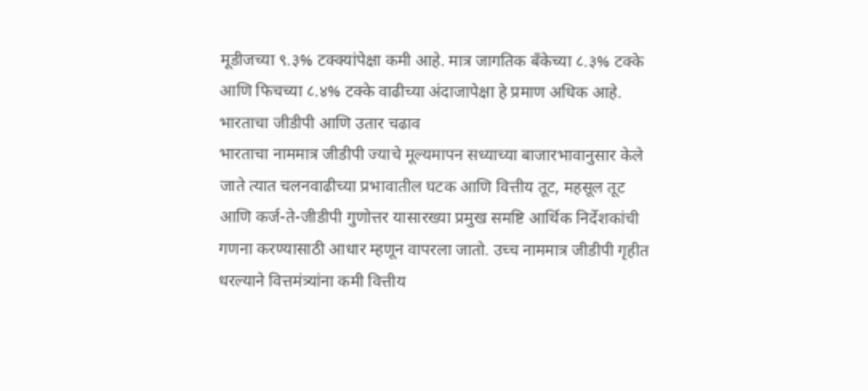मूडीजच्या ९.३% टक्क्यांपेक्षा कमी आहे. मात्र जागतिक बँकेच्या ८.३% टक्के आणि फिचच्या ८.४% टक्के वाढीच्या अंदाजापेक्षा हे प्रमाण अधिक आहे.
भारताचा जीडीपी आणि उतार चढाव
भारताचा नाममात्र जीडीपी ज्याचे मूल्यमापन सध्याच्या बाजारभावानुसार केले जाते त्यात चलनवाढीच्या प्रभावातील घटक आणि वित्तीय तूट, महसूल तूट आणि कर्ज-ते-जीडीपी गुणोत्तर यासारख्या प्रमुख समष्टि आर्थिक निर्देशकांची गणना करण्यासाठी आधार म्हणून वापरला जातो. उच्च नाममात्र जीडीपी गृहीत धरल्याने वित्तमंत्र्यांना कमी वित्तीय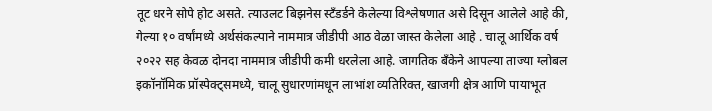तूट धरने सोपे होट असते. त्याउलट बिझनेस स्टँडर्डने केलेल्या विश्लेषणात असे दिसून आलेले आहे की, गेल्या १० वर्षांमध्ये अर्थसंकल्पाने नाममात्र जीडीपी आठ वेळा जास्त केलेला आहे . चालू आर्थिक वर्ष २०२२ सह केवळ दोनदा नाममात्र जीडीपी कमी धरलेला आहे. जागतिक बँकेने आपल्या ताज्या ग्लोबल इकॉनॉमिक प्रॉस्पेक्ट्समध्ये, चालू सुधारणांमधून लाभांश व्यतिरिक्त, खाजगी क्षेत्र आणि पायाभूत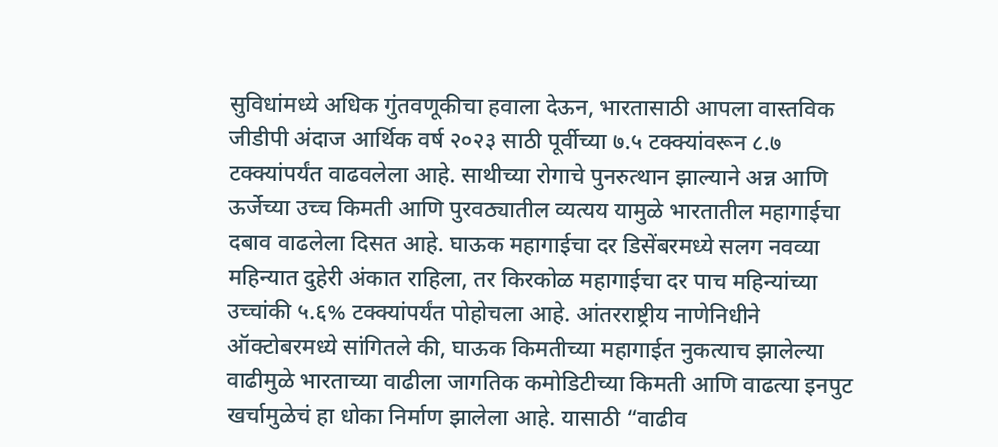सुविधांमध्ये अधिक गुंतवणूकीचा हवाला देऊन, भारतासाठी आपला वास्तविक जीडीपी अंदाज आर्थिक वर्ष २०२३ साठी पूर्वीच्या ७.५ टक्क्यांवरून ८.७ टक्क्यांपर्यंत वाढवलेला आहे. साथीच्या रोगाचे पुनरुत्थान झाल्याने अन्न आणि ऊर्जेच्या उच्च किमती आणि पुरवठ्यातील व्यत्यय यामुळे भारतातील महागाईचा दबाव वाढलेला दिसत आहे. घाऊक महागाईचा दर डिसेंबरमध्ये सलग नवव्या महिन्यात दुहेरी अंकात राहिला, तर किरकोळ महागाईचा दर पाच महिन्यांच्या उच्चांकी ५.६% टक्क्यांपर्यंत पोहोचला आहे. आंतरराष्ट्रीय नाणेनिधीने ऑक्टोबरमध्ये सांगितले की, घाऊक किमतीच्या महागाईत नुकत्याच झालेल्या वाढीमुळे भारताच्या वाढीला जागतिक कमोडिटीच्या किमती आणि वाढत्या इनपुट खर्चामुळेचं हा धोका निर्माण झालेला आहे. यासाठी “वाढीव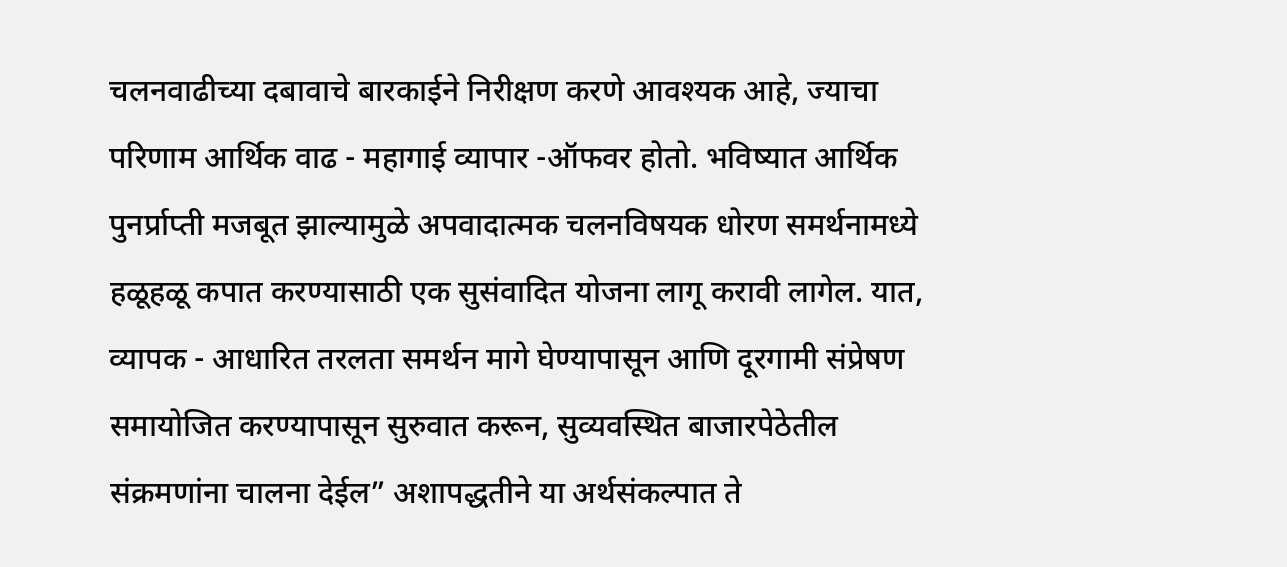चलनवाढीच्या दबावाचे बारकाईने निरीक्षण करणे आवश्यक आहे, ज्याचा परिणाम आर्थिक वाढ - महागाई व्यापार -ऑफवर होतो. भविष्यात आर्थिक पुनर्प्राप्ती मजबूत झाल्यामुळे अपवादात्मक चलनविषयक धोरण समर्थनामध्ये हळूहळू कपात करण्यासाठी एक सुसंवादित योजना लागू करावी लागेल. यात, व्यापक - आधारित तरलता समर्थन मागे घेण्यापासून आणि दूरगामी संप्रेषण समायोजित करण्यापासून सुरुवात करून, सुव्यवस्थित बाजारपेठेतील संक्रमणांना चालना देईल” अशापद्धतीने या अर्थसंकल्पात ते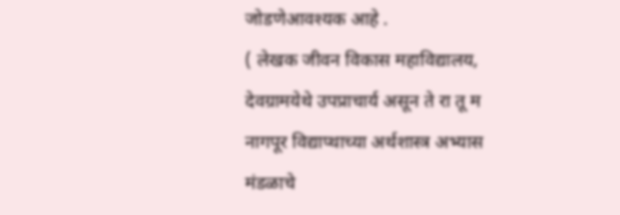जोडणेआवश्यक आहे .
( लेखक जीवन विकास महाविद्यालय, देवग्रामयेथे उपप्राचार्य असून ते रा तू म नागपूर विद्याप्थाच्या अर्थशास्त्र अभ्यास मंडळाचे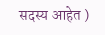सदस्य आहेत )